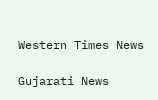Western Times News

Gujarati News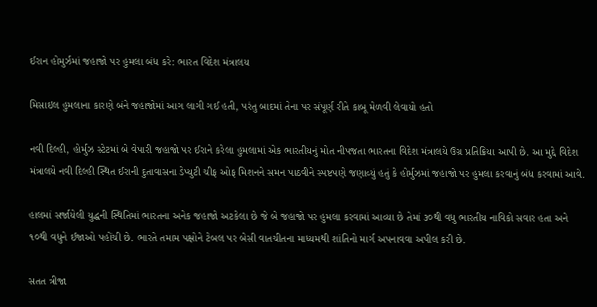ઈરાન હોમુર્ઝમાં જહાજો પર હુમલા બંધ કરે: ભારત વિદેશ મંત્રાલય

મિસાઇલ હુમલાના કારણે બંને જહાજોમાં આગ લાગી ગઈ હતી, પરંતુ બાદમાં તેના પર સંપૂર્ણ રીતે કાબૂ મેળવી લેવાયો હતો

નવી દિલ્હી, હોર્મુઝ સ્ટેટમાં બે વેપારી જહાજો પર ઈરાને કરેલા હુમલામાં એક ભારતીયનું મોત નીપજતા ભારતના વિદેશ મંત્રાલયે ઉગ્ર પ્રતિક્રિયા આપી છે. આ મુદ્દે વિદેશ મંત્રાલયે નવી દિલ્હી સ્થિત ઈરાની દુતાવાસના ડેપ્યુટી ચીફ ઓફ મિશનને સમન પાઠવીને સ્પષ્ટપણે જણાવ્યું હતું કે હોર્મુઝમાં જહાજો પર હુમલા કરવાનું બંધ કરવામાં આવે.

હાલમાં સર્જાયેલી યુદ્ધની સ્થિતિમાં ભારતના અનેક જહાજો અટકેલા છે જે બે જહાજો પર હુમલા કરવામાં આવ્યા છે તેમાં ૩૦થી વધુ ભારતીય નાવિકો સવાર હતા અને ૧૦થી વધુને ઈજાઓ પહોંચી છે. ભારતે તમામ પક્ષોને ટેબલ પર બેસી વાતચીતના માધ્યમથી શાંતિનો માર્ગ અપનાવવા અપીલ કરી છે.

સતત ત્રીજા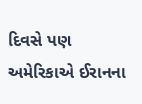દિવસે પણ અમેરિકાએ ઈરાનના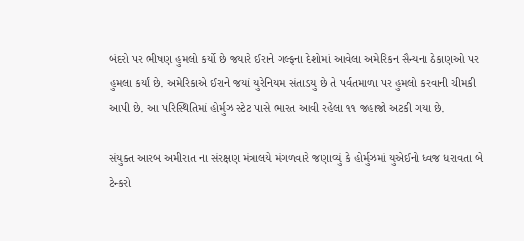બંદરો પર ભીષણ હુમલો કર્યો છે જયારે ઈરાને ગલ્ફના દેશોમાં આવેલા અમેરિકન સૈન્યના ઠેકાણઓ પર હુમલા કર્યાં છે. અમેરિકાએ ઈરાને જયાં યુરેનિયમ સંતાડયુ છે તે પર્વતમાળા પર હુમલો કરવાની ચીમકી આપી છે. આ પરિસ્થિતિમાં હોર્મુઝ સ્ટેટ પાસે ભારત આવી રહેલા ૧૧ જહાજો અટકી ગયા છે.

સંયુક્ત આરબ અમીરાત ના સંરક્ષણ મંત્રાલયે મંગળવારે જણાવ્યું કે હોર્મુઝમાં યુએઈનો ધ્વજ ધરાવતા બે ટેન્કરો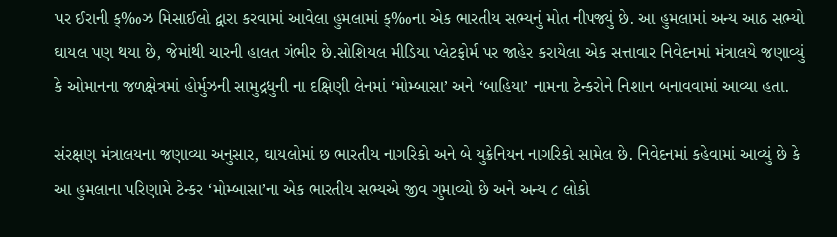પર ઈરાની ક્‰ઝ મિસાઈલો દ્વારા કરવામાં આવેલા હુમલામાં ક્‰ના એક ભારતીય સભ્યનું મોત નીપજ્યું છે. આ હુમલામાં અન્ય આઠ સભ્યો ઘાયલ પણ થયા છે, જેમાંથી ચારની હાલત ગંભીર છે.સોશિયલ મીડિયા પ્લેટફોર્મ પર જાહેર કરાયેલા એક સત્તાવાર નિવેદનમાં મંત્રાલયે જણાવ્યું કે ઓમાનના જળક્ષેત્રમાં હોર્મુઝની સામુદ્રધુની ના દક્ષિણી લેનમાં ‘મોમ્બાસા’ અને ‘બાહિયા’ નામના ટેન્કરોને નિશાન બનાવવામાં આવ્યા હતા.

સંરક્ષણ મંત્રાલયના જણાવ્યા અનુસાર, ઘાયલોમાં છ ભારતીય નાગરિકો અને બે યુક્રેનિયન નાગરિકો સામેલ છે. નિવેદનમાં કહેવામાં આવ્યું છે કે આ હુમલાના પરિણામે ટેન્કર ‘મોમ્બાસા’ના એક ભારતીય સભ્યએ જીવ ગુમાવ્યો છે અને અન્ય ૮ લોકો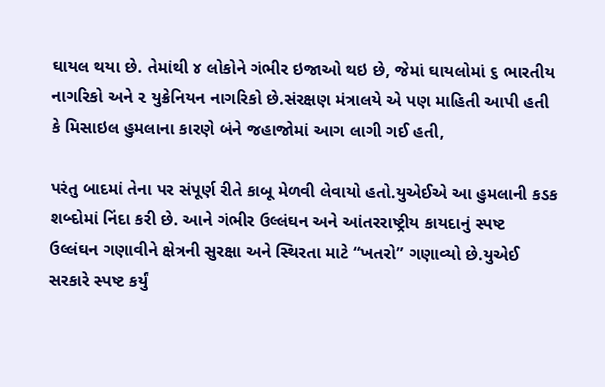ઘાયલ થયા છે. તેમાંથી ૪ લોકોને ગંભીર ઇજાઓ થઇ છે, જેમાં ઘાયલોમાં ૬ ભારતીય નાગરિકો અને ૨ યુક્રેનિયન નાગરિકો છે.સંરક્ષણ મંત્રાલયે એ પણ માહિતી આપી હતી કે મિસાઇલ હુમલાના કારણે બંને જહાજોમાં આગ લાગી ગઈ હતી,

પરંતુ બાદમાં તેના પર સંપૂર્ણ રીતે કાબૂ મેળવી લેવાયો હતો.યુએઈએ આ હુમલાની કડક શબ્દોમાં નિંદા કરી છે. આને ગંભીર ઉલ્લંઘન અને આંતરરાષ્ટ્રીય કાયદાનું સ્પષ્ટ ઉલ્લંઘન ગણાવીને ક્ષેત્રની સુરક્ષા અને સ્થિરતા માટે “ખતરો” ગણાવ્યો છે.યુએઈ સરકારે સ્પષ્ટ કર્યું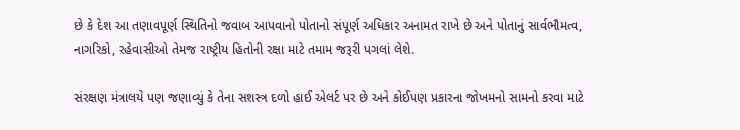છે કે દેશ આ તણાવપૂર્ણ સ્થિતિનો જવાબ આપવાનો પોતાનો સંપૂર્ણ અધિકાર અનામત રાખે છે અને પોતાનું સાર્વભૌમત્વ, નાગરિકો, રહેવાસીઓ તેમજ રાષ્ટ્રીય હિતોની રક્ષા માટે તમામ જરૂરી પગલાં લેશે.

સંરક્ષણ મંત્રાલયે પણ જણાવ્યું કે તેના સશસ્ત્ર દળો હાઈ એલર્ટ પર છે અને કોઈપણ પ્રકારના જોખમનો સામનો કરવા માટે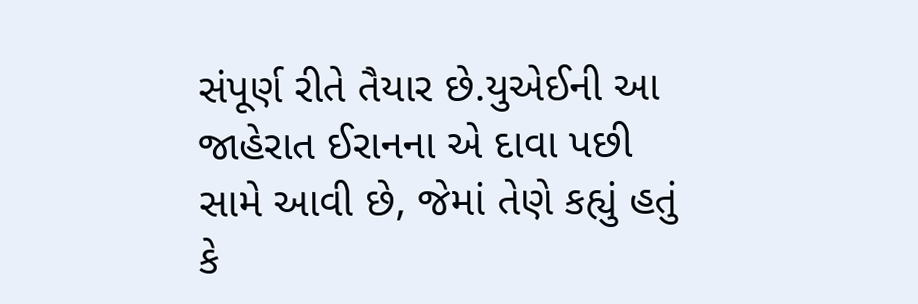સંપૂર્ણ રીતે તૈયાર છે.યુએઈની આ જાહેરાત ઈરાનના એ દાવા પછી સામે આવી છે, જેમાં તેણે કહ્યું હતું કે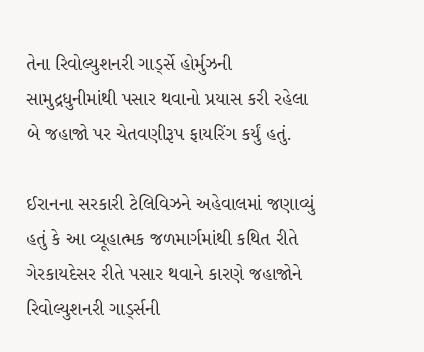તેના રિવોલ્યુશનરી ગાડ્‌ર્સે હોર્મુઝની સામુદ્રધુનીમાંથી પસાર થવાનો પ્રયાસ કરી રહેલા બે જહાજો પર ચેતવણીરૂપ ફાયરિંગ કર્યું હતું.

ઈરાનના સરકારી ટેલિવિઝને અહેવાલમાં જણાવ્યું હતું કે આ વ્યૂહાત્મક જળમાર્ગમાંથી કથિત રીતે ગેરકાયદેસર રીતે પસાર થવાને કારણે જહાજોને રિવોલ્યુશનરી ગાડ્‌ર્સની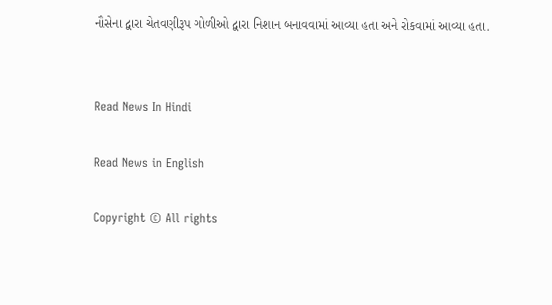નૌસેના દ્વારા ચેતવણીરૂપ ગોળીઓ દ્વારા નિશાન બનાવવામાં આવ્યા હતા અને રોકવામાં આવ્યા હતા.


Read News In Hindi

Read News in English

Copyright © All rights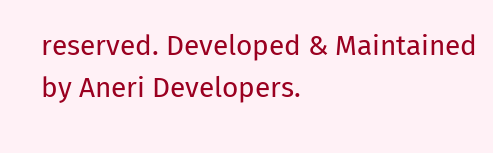reserved. Developed & Maintained by Aneri Developers.